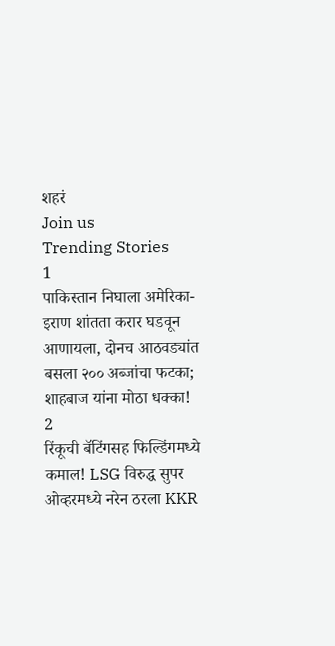शहरं
Join us
Trending Stories
1
पाकिस्तान निघाला अमेरिका-इराण शांतता करार घडवून आणायला, दोनच आठवड्यांत बसला २०० अब्जांचा फटका; शाहबाज यांना मोठा धक्का!
2
रिंकूची बॅटिंगसह फिल्डिंगमध्ये कमाल! LSG विरुद्ध सुपर ओव्हरमध्ये नरेन ठरला KKR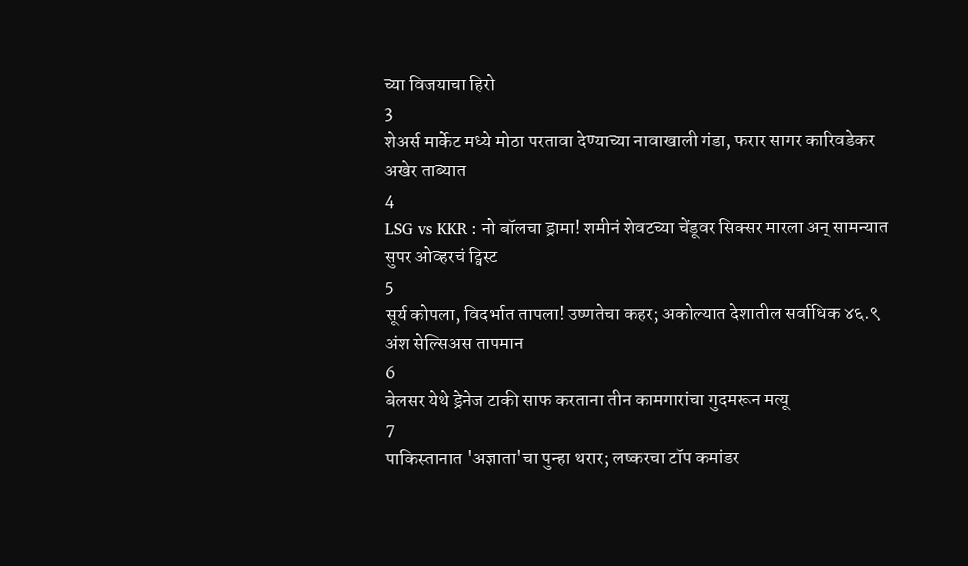च्या विजयाचा हिरो
3
शेअर्स मार्केट मध्ये मोठा परतावा देण्याच्या नावाखाली गंडा, फरार सागर कारिवडेकर अखेर ताब्यात
4
LSG vs KKR : नो बॉलचा ड्रामा! शमीनं शेवटच्या चेंडूवर सिक्सर मारला अन् सामन्यात सुपर ओव्हरचं ट्विस्ट
5
सूर्य कोपला, विदर्भात तापला! उष्णतेचा कहर; अकोल्यात देशातील सर्वाधिक ४६.९ अंश सेल्सिअस तापमान
6
बेलसर येथे ड्रेनेज टाकी साफ करताना तीन कामगारांचा गुदमरून मत्यू
7
पाकिस्तानात 'अज्ञाता'चा पुन्हा थरार; लष्करचा टॉप कमांडर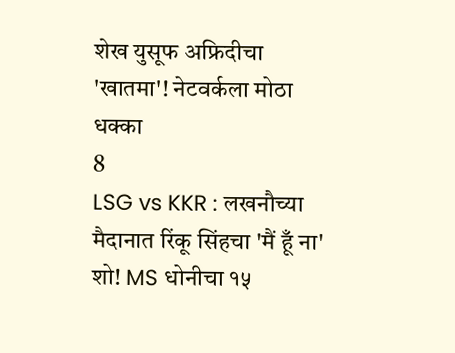शेख युसूफ अफ्रिदीचा 'खातमा'! नेटवर्कला मोठा धक्का
8
LSG vs KKR : लखनौच्या मैदानात रिंकू सिंहचा 'मैं हूँ ना' शो! MS धोनीचा १५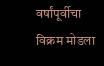वर्षांपूर्वीचा विक्रम मोडला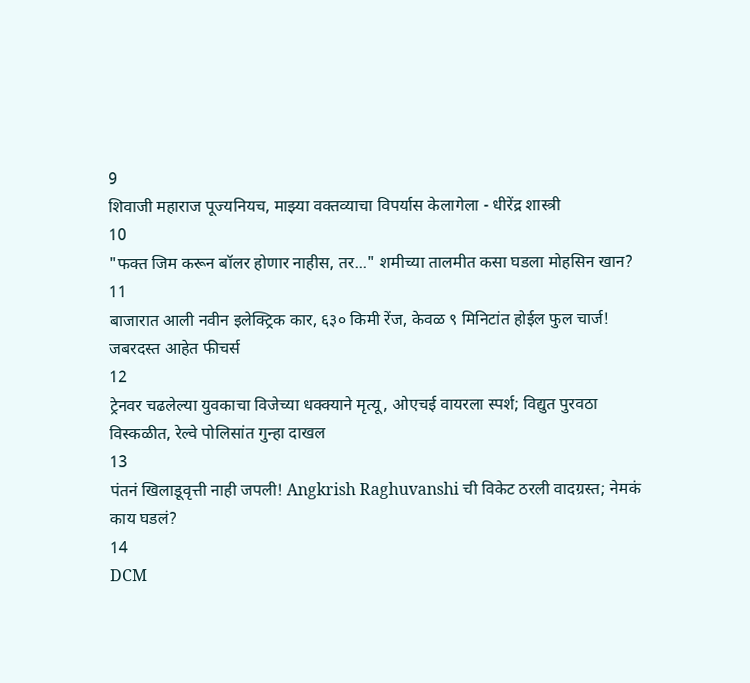9
शिवाजी महाराज पूज्यनियच, माझ्या वक्तव्याचा विपर्यास केलागेला - धीरेंद्र शास्त्री
10
"फक्त जिम करून बॉलर होणार नाहीस, तर..." शमीच्या तालमीत कसा घडला मोहसिन खान?
11
बाजारात आली नवीन इलेक्ट्रिक कार, ६३० किमी रेंज, केवळ ९ मिनिटांत होईल फुल चार्ज! जबरदस्त आहेत फीचर्स
12
ट्रेनवर चढलेल्या युवकाचा विजेच्या धक्क्याने मृत्यू, ओएचई वायरला स्पर्श; विद्युत पुरवठा विस्कळीत, रेल्वे पोलिसांत गुन्हा दाखल
13
पंतनं खिलाडूवृत्ती नाही जपली! Angkrish Raghuvanshi ची विकेट ठरली वादग्रस्त; नेमकं काय घडलं?
14
DCM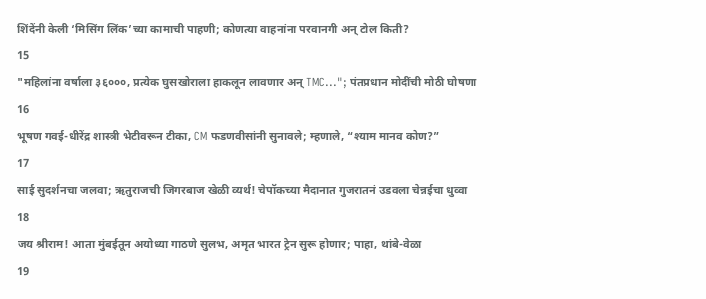शिंदेंनी केली ‘मिसिंग लिंक’च्या कामाची पाहणी; कोणत्या वाहनांना परवानगी अन् टोल किती?
15
"महिलांना वर्षाला ३६०००, प्रत्येक घुसखोराला हाकलून लावणार अन् TMC..."; पंतप्रधान मोदींची मोठी घोषणा
16
भूषण गवई-धीरेंद्र शास्त्री भेटीवरून टीका, CM फडणवीसांनी सुनावले; म्हणाले, “श्याम मानव कोण?”
17
साई सुदर्शनचा जलवा; ऋतुराजची जिगरबाज खेळी व्यर्थ! चेपॉकच्या मैदानात गुजरातनं उडवला चेन्नईचा धुव्वा
18
जय श्रीराम! आता मुंबईतून अयोध्या गाठणे सुलभ, अमृत भारत ट्रेन सुरू होणार; पाहा, थांबे-वेळा
19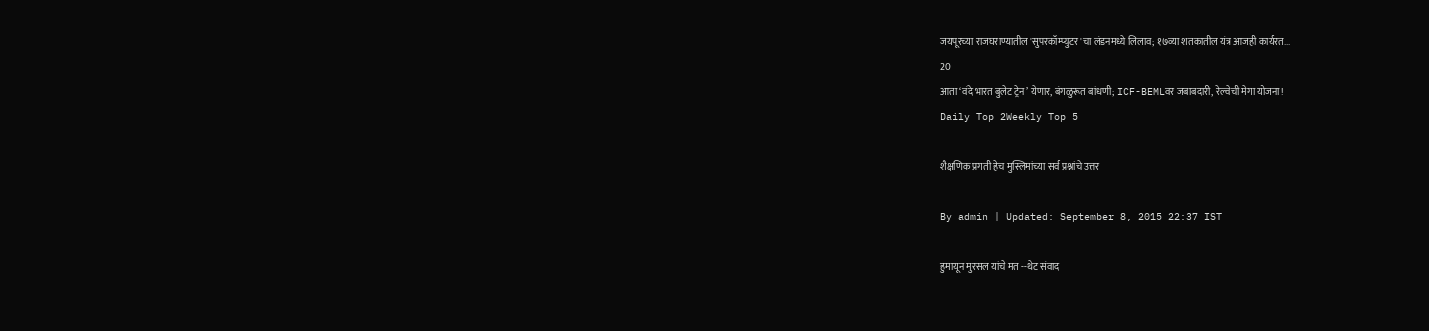जयपूरच्या राजघराण्यातील 'सुपरकॉम्प्युटर'चा लंडनमध्ये लिलाव; १७व्या शतकातील यंत्र आजही कार्यरत...
20
आता ‘वंदे भारत बुलेट ट्रेन’ येणार, बंगळुरूत बांधणी; ICF-BEMLवर जबाबदारी, रेल्वेची मेगा योजना!
Daily Top 2Weekly Top 5

शैक्षणिक प्रगती हेच मुस्लिमांच्या सर्व प्रश्नांचे उत्तर

By admin | Updated: September 8, 2015 22:37 IST

हुमायून मुरसल यांचे मत --थेट संवाद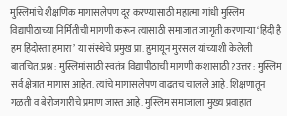मुस्लिमांचे शैक्षणिक मागासलेपण दूर करण्यासाठी महात्मा गांधी मुस्लिम विद्यापीठाच्या निर्मितीची मागणी करून त्यासाठी समाजात जागृती करणाऱ्या ‘हिंदी है हम हिंदोस्ता हमारा’ या संस्थेचे प्रमुख प्रा. हुमायून मुरसल यांच्याशी केलेली बातचित.प्रश्न : मुस्लिमांसाठी स्वतंत्र विद्यापीठाची मागणी कशासाठी?उत्तर : मुस्लिम सर्व क्षेत्रात मागास आहेत. त्यांचे मागासलेपण वाढतच चालले आहे. शिक्षणातून गळती व बेरोजगारीचे प्रमाण जास्त आहे. मुस्लिम समाजाला मुख्य प्रवाहात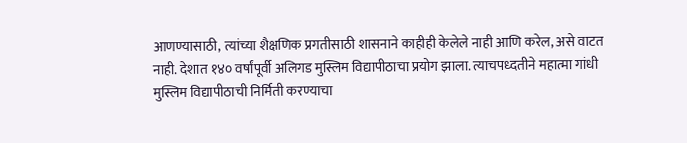आणण्यासाठी, त्यांच्या शैक्षणिक प्रगतीसाठी शासनाने काहीही केलेले नाही आणि करेल, असे वाटत नाही. देशात १४० वर्षांपूर्वी अलिगड मुस्लिम विद्यापीठाचा प्रयोग झाला. त्याचपध्दतीने महात्मा गांधी मुस्लिम विद्यापीठाची निर्मिती करण्याचा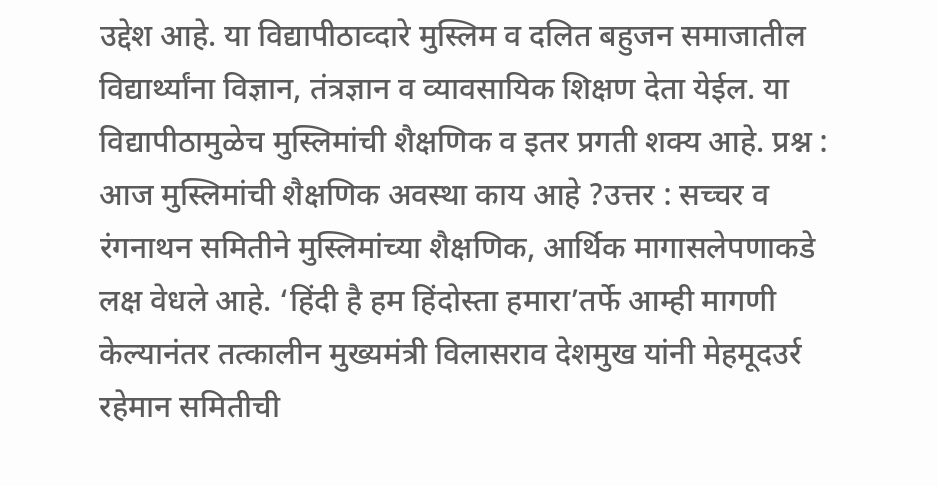उद्देश आहे. या विद्यापीठाव्दारे मुस्लिम व दलित बहुजन समाजातील विद्यार्थ्यांना विज्ञान, तंत्रज्ञान व व्यावसायिक शिक्षण देता येईल. या विद्यापीठामुळेच मुस्लिमांची शैक्षणिक व इतर प्रगती शक्य आहे. प्रश्न : आज मुस्लिमांची शैक्षणिक अवस्था काय आहे ?उत्तर : सच्चर व रंगनाथन समितीने मुस्लिमांच्या शैक्षणिक, आर्थिक मागासलेपणाकडे लक्ष वेधले आहे. ‘हिंदी है हम हिंदोस्ता हमारा’तर्फे आम्ही मागणी केल्यानंतर तत्कालीन मुख्यमंत्री विलासराव देशमुख यांनी मेहमूदउर्र रहेमान समितीची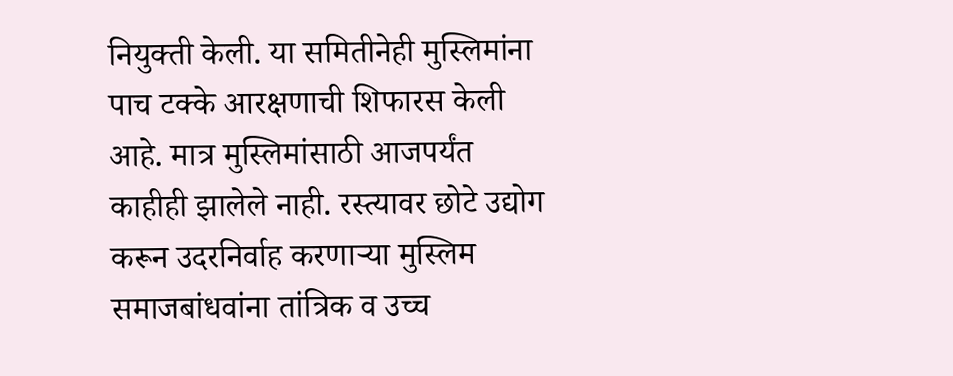नियुक्ती केली. या समितीनेही मुस्लिमांना पाच टक्के आरक्षणाची शिफारस केली आहे. मात्र मुस्लिमांसाठी आजपर्यंत काहीही झालेले नाही. रस्त्यावर छोटे उद्योग करून उदरनिर्वाह करणाऱ्या मुस्लिम समाजबांधवांना तांत्रिक व उच्च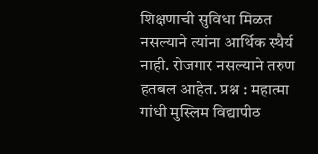शिक्षणाची सुविधा मिळत नसल्याने त्यांना आर्थिक स्थैर्य नाही. रोजगार नसल्याने तरुण हतबल आहेत. प्रश्न : महात्मा गांधी मुस्लिम विद्यापीठ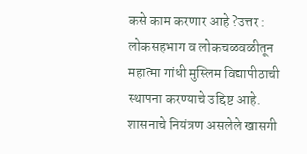कसे काम करणार आहे ?उत्तर : लोकसहभाग व लोकचळवळीतून महात्मा गांधी मुस्लिम विद्यापीठाची स्थापना करण्याचे उद्दिष्ट आहे. शासनाचे नियंत्रण असलेले खासगी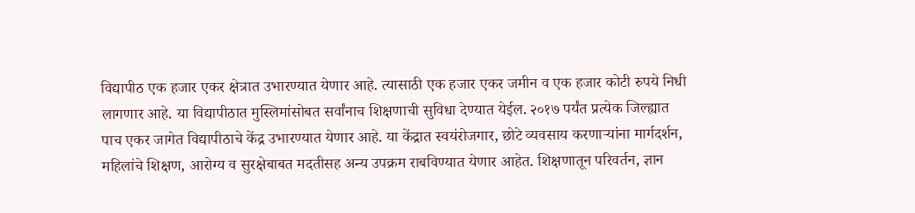विद्यापीठ एक हजार एकर क्षेत्रात उभारण्यात येणार आहे. त्यासाठी एक हजार एकर जमीन व एक हजार कोटी रुपये निधी लागणार आहे. या विद्यापीठात मुस्लिमांसोबत सर्वांनाच शिक्षणाची सुविधा देण्यात येईल. २०१७ पर्यंत प्रत्येक जिल्ह्यात पाच एकर जागेत विद्यापीठाचे केंद्र उभारण्यात येणार आहे. या केंद्रात स्वयंरोजगार, छोटे व्यवसाय करणाऱ्यांना मार्गदर्शन, महिलांचे शिक्षण, आरोग्य व सुरक्षेबाबत मदतीसह अन्य उपक्रम राबविण्यात येणार आहेत. शिक्षणातून परिवर्तन, ज्ञान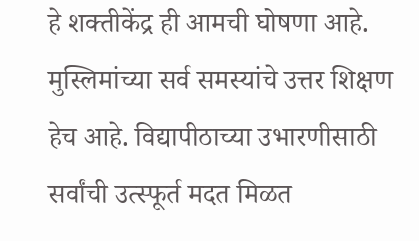हे शक्तीकेंद्र ही आमची घोषणा आहे. मुस्लिमांच्या सर्व समस्यांचे उत्तर शिक्षण हेच आहे. विद्यापीठाच्या उभारणीसाठी सर्वांची उत्स्फूर्त मदत मिळत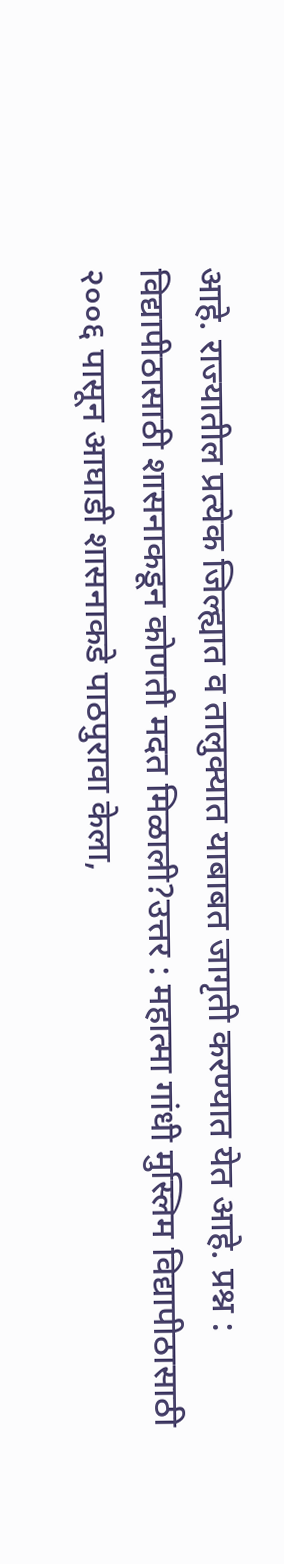आहे. राज्यातील प्रत्येक जिल्ह्यात व तालुक्यात याबाबत जागृती करण्यात येत आहे. प्रश्न : विद्यापीठासाठी शासनाकडून कोणती मदत मिळाली?उत्तर : महात्मा गांधी मुस्लिम विद्यापीठासाठी २००६ पासून आघाडी शासनाकडे पाठपुरावा केला,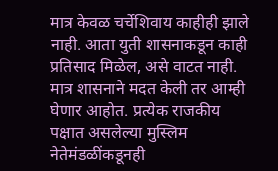मात्र केवळ चर्चेशिवाय काहीही झाले नाही. आता युती शासनाकडून काही प्रतिसाद मिळेल, असे वाटत नाही. मात्र शासनाने मदत केली तर आम्ही घेणार आहोत. प्रत्येक राजकीय पक्षात असलेल्या मुस्लिम नेतेमंडळींकडूनही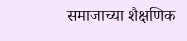समाजाच्या शैक्षणिक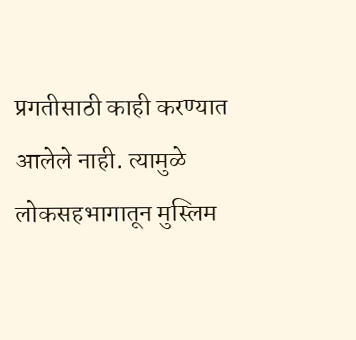प्रगतीसाठी काही करण्यात आलेले नाही. त्यामुळे लोकसहभागातून मुस्लिम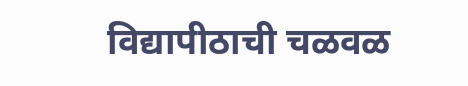विद्यापीठाची चळवळ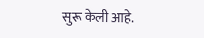सुरू केली आहे.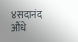४सदानंद औंधे